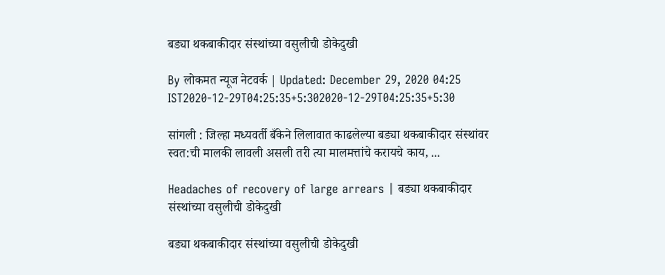बड्या थकबाकीदार संस्थांच्या वसुलीची डोकेदुखी

By लोकमत न्यूज नेटवर्क | Updated: December 29, 2020 04:25 IST2020-12-29T04:25:35+5:302020-12-29T04:25:35+5:30

सांगली : जिल्हा मध्यवर्ती बँकेने लिलावात काढलेल्या बड्या थकबाकीदार संस्थांवर स्वत:ची मालकी लावली असली तरी त्या मालमत्तांचे करायचे काय, ...

Headaches of recovery of large arrears | बड्या थकबाकीदार संस्थांच्या वसुलीची डोकेदुखी

बड्या थकबाकीदार संस्थांच्या वसुलीची डोकेदुखी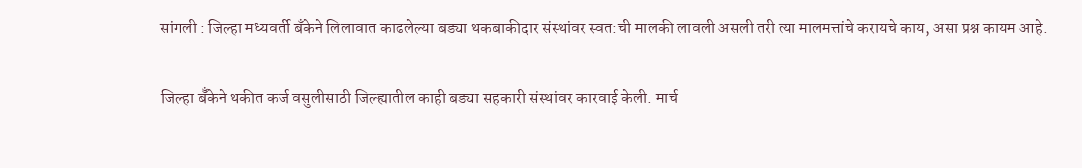सांगली : जिल्हा मध्यवर्ती बँकेने लिलावात काढलेल्या बड्या थकबाकीदार संस्थांवर स्वत:ची मालकी लावली असली तरी त्या मालमत्तांचे करायचे काय, असा प्रश्न कायम आहे.

जिल्हा बॅँकेने थकीत कर्ज वसुलीसाठी जिल्ह्यातील काही बड्या सहकारी संस्थांवर कारवाई केली. मार्च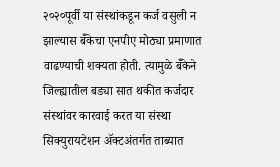२०२०पूर्वी या संस्थांकडून कर्ज वसुली न झाल्यास बॅँकेचा एनपीए मोठ्या प्रमाणात वाढण्याची शक्यता होती. त्यामुळे बॅँकेने जिल्ह्यातील बड्या सात थकीत कर्जदार संस्थांवर कारवाई करत या संस्था सिक्युरायटेशन ॲक्टअंतर्गत ताब्यात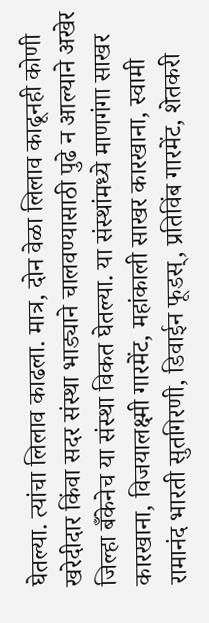घेतल्या. त्यांचा लिलाव काढला. मात्र, दोन वेळा लिलाव काढूनही कोणी खरेदीदार किंवा सदर संस्था भाड्याने चालवण्यासाठी पुढे न आल्याने अखेर जिल्हा बॅँकेनेच या संस्था विकत घेतल्या. या संस्थांमध्ये माणगंगा साखर कारखाना, विजयालक्ष्मी गारमेंट, महांकाली साखर कारखाना, स्वामी रामानंद भारती सुतगिरणी, डिवाईन फूडस्, प्रतिविंब गारमेंट, शेतकरी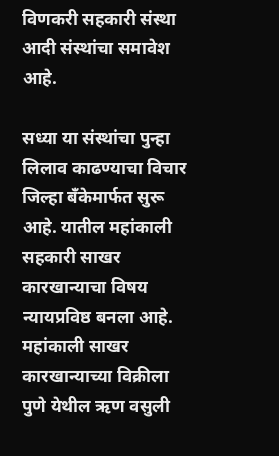विणकरी सहकारी संस्था आदी संस्थांचा समावेश आहे.

सध्या या संस्थांचा पुन्हा लिलाव काढण्याचा विचार जिल्हा बँकेमार्फत सुरू आहे. यातील महांकाली सहकारी साखर कारखान्याचा विषय न्यायप्रविष्ठ बनला आहे. महांकाली साखर कारखान्याच्या विक्रीला पुणे येथील ऋण वसुली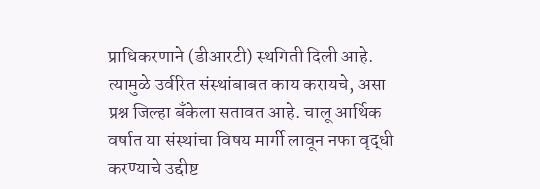प्राधिकरणाने (डीआरटी) स्थगिती दिली आहे. त्यामुळे उर्वरित संस्थांबाबत काय करायचे, असा प्रश्न जिल्हा बँकेला सतावत आहे. चालू आर्थिक वर्षात या संस्थांचा विषय मार्गी लावून नफा वृद्धी करण्याचे उद्दीष्ट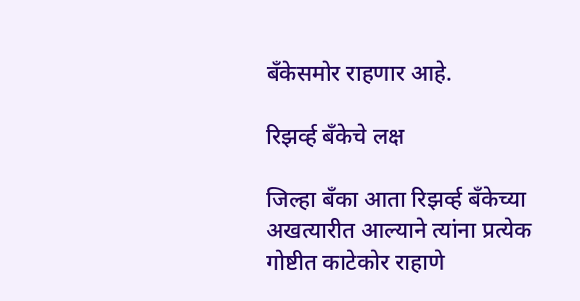बँकेसमोर राहणार आहे.

रिझर्व्ह बँकेचे लक्ष

जिल्हा बँका आता रिझर्व्ह बँकेच्या अखत्यारीत आल्याने त्यांना प्रत्येक गोष्टीत काटेकोर राहाणे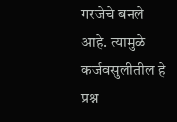गरजेचे बनले आहे. त्यामुळे कर्जवसुलीतील हे प्रश्न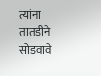त्यांना तातडीने सोडवावे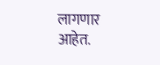लागणार आहेत.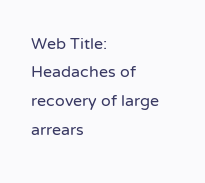Web Title: Headaches of recovery of large arrears